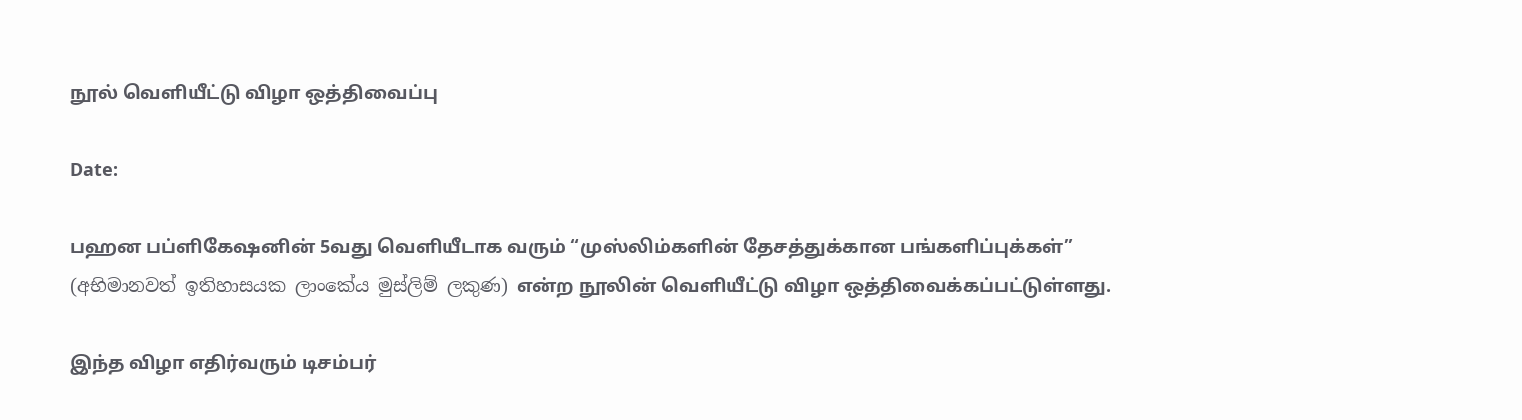நூல் வெளியீட்டு விழா ஒத்திவைப்பு

Date:

பஹன பப்ளிகேஷனின் 5வது வெளியீடாக வரும் “முஸ்லிம்களின் தேசத்துக்கான பங்களிப்புக்கள்” (අභිමානවත් ඉතිහාසයක ලාංකේය මුස්ලිම් ලකුණ) என்ற நூலின் வெளியீட்டு விழா ஒத்திவைக்கப்பட்டுள்ளது.

இந்த விழா எதிர்வரும் டிசம்பர்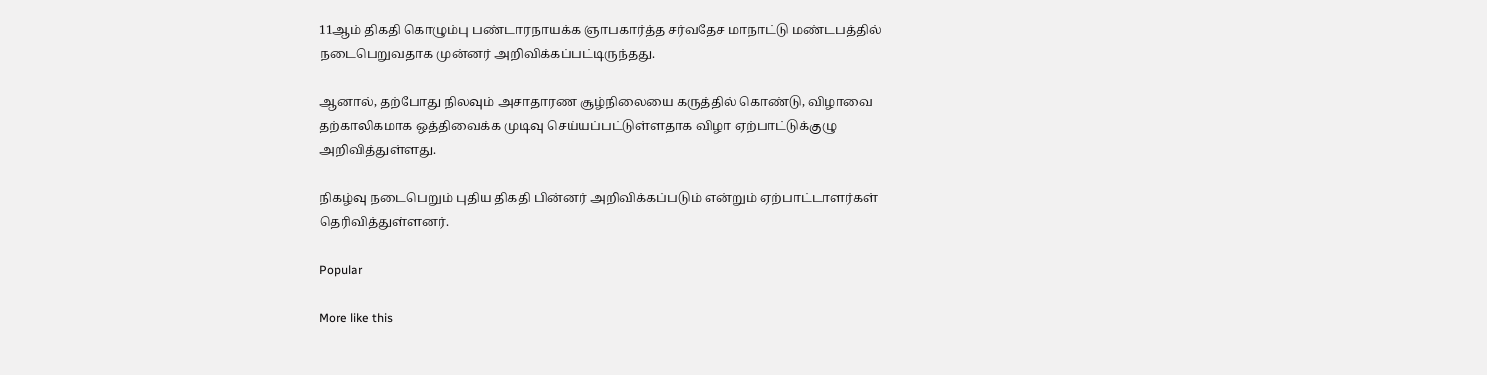11ஆம் திகதி கொழும்பு பண்டாரநாயக்க ஞாபகார்த்த சர்வதேச மாநாட்டு மண்டபத்தில் நடைபெறுவதாக முன்னர் அறிவிக்கப்பட்டிருந்தது.

ஆனால், தற்போது நிலவும் அசாதாரண சூழ்நிலையை கருத்தில் கொண்டு, விழாவை தற்காலிகமாக ஒத்திவைக்க முடிவு செய்யப்பட்டுள்ளதாக விழா ஏற்பாட்டுக்குழு அறிவித்துள்ளது.

நிகழ்வு நடைபெறும் புதிய திகதி பின்னர் அறிவிக்கப்படும் என்றும் ஏற்பாட்டாளர்கள் தெரிவித்துள்ளனர்.

Popular

More like this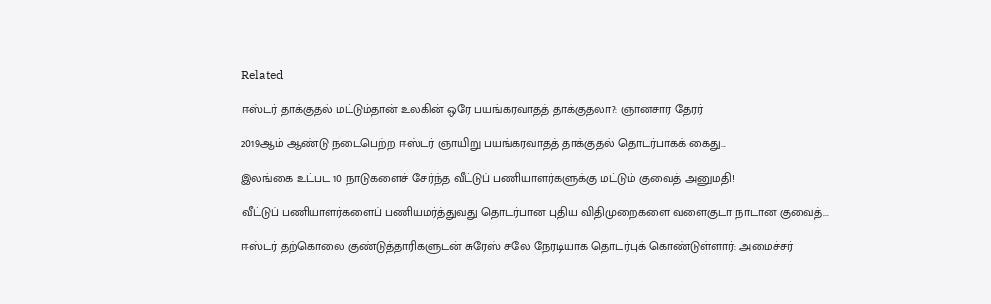Related

ஈஸ்டர் தாக்குதல் மட்டும்தான் உலகின் ஒரே பயங்கரவாதத் தாக்குதலா?: ஞானசார தேரர்

2019ஆம் ஆண்டு நடைபெற்ற ஈஸ்டர் ஞாயிறு பயங்கரவாதத் தாக்குதல் தொடர்பாகக் கைது...

இலங்கை உட்பட 10 நாடுகளைச் சேர்ந்த வீட்டுப் பணியாளர்களுக்கு மட்டும் குவைத் அனுமதி!

வீட்டுப் பணியாளர்களைப் பணியமர்த்துவது தொடர்பான புதிய விதிமுறைகளை வளைகுடா நாடான குவைத்...

ஈஸ்டர் தற்கொலை குண்டுத்தாரிகளுடன் சுரேஸ் சலே நேரடியாக தொடர்புக் கொண்டுள்ளார்: அமைச்சர்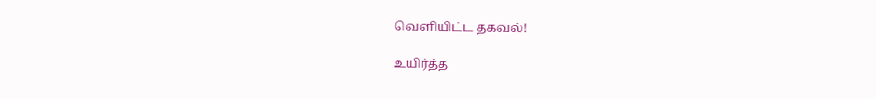வெளியிட்ட தகவல்!

உயிர்த்த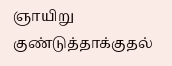ஞாயிறு குண்டுத்தாக்குதல்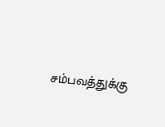சம்பவத்துக்கு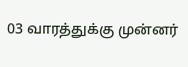03 வாரத்துக்கு முன்னர்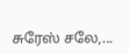சுரேஸ் சலே,...